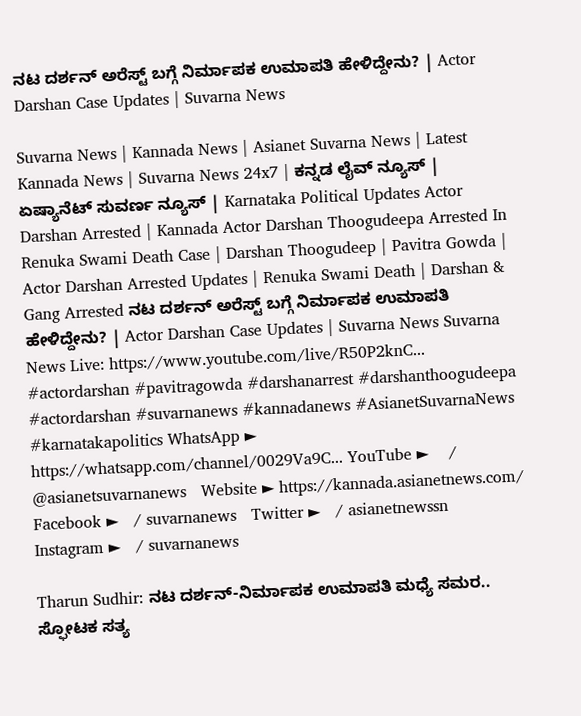ನಟ ದರ್ಶನ್‌ ಅರೆಸ್ಟ್‌ ಬಗ್ಗೆ ನಿರ್ಮಾಪಕ ಉಮಾಪತಿ ಹೇಳಿದ್ದೇನು? | Actor Darshan Case Updates | Suvarna News

Suvarna News | Kannada News | Asianet Suvarna News | Latest Kannada News | Suvarna News 24x7 | ಕನ್ನಡ ಲೈವ್ ನ್ಯೂಸ್ | ಏಷ್ಯಾನೆಟ್ ಸುವರ್ಣ ನ್ಯೂಸ್ | Karnataka Political Updates Actor Darshan Arrested | Kannada Actor Darshan Thoogudeepa Arrested In Renuka Swami Death Case | Darshan Thoogudeep | Pavitra Gowda | Actor Darshan Arrested Updates | Renuka Swami Death | Darshan & Gang Arrested ನಟ ದರ್ಶನ್‌ ಅರೆಸ್ಟ್‌ ಬಗ್ಗೆ ನಿರ್ಮಾಪಕ ಉಮಾಪತಿ ಹೇಳಿದ್ದೇನು? | Actor Darshan Case Updates | Suvarna News Suvarna News Live: https://www.youtube.com/live/R50P2knC... #actordarshan #pavitragowda #darshanarrest #darshanthoogudeepa #actordarshan #suvarnanews #kannadanews #AsianetSuvarnaNews #karnatakapolitics WhatsApp ► https://whatsapp.com/channel/0029Va9C... YouTube ►    / @asianetsuvarnanews   Website ► https://kannada.asianetnews.com/ Facebook ►   / suvarnanews   Twitter ►   / asianetnewssn   Instagram ►   / suvarnanews

Tharun Sudhir: ನಟ ದರ್ಶನ್-ನಿರ್ಮಾಪಕ ಉಮಾಪತಿ ಮಧ್ಯೆ ಸಮರ.. ಸ್ಫೋಟಕ ಸತ್ಯ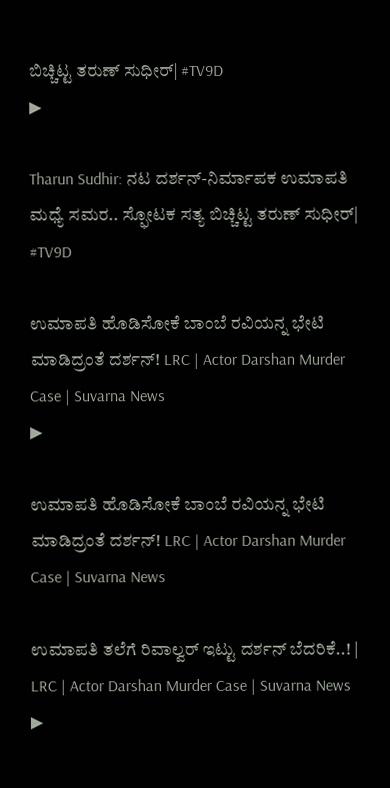ಬಿಚ್ಚಿಟ್ಟ ತರುಣ್ ಸುಧೀರ್| #TV9D
▶

Tharun Sudhir: ನಟ ದರ್ಶನ್-ನಿರ್ಮಾಪಕ ಉಮಾಪತಿ ಮಧ್ಯೆ ಸಮರ.. ಸ್ಫೋಟಕ ಸತ್ಯ ಬಿಚ್ಚಿಟ್ಟ ತರುಣ್ ಸುಧೀರ್| #TV9D

ಉಮಾಪತಿ ಹೊಡಿಸೋಕೆ ಬಾಂಬೆ ರವಿಯನ್ನ ಭೇಟಿ ಮಾಡಿದ್ರಂತೆ ದರ್ಶನ್! LRC | Actor Darshan Murder Case | Suvarna News
▶

ಉಮಾಪತಿ ಹೊಡಿಸೋಕೆ ಬಾಂಬೆ ರವಿಯನ್ನ ಭೇಟಿ ಮಾಡಿದ್ರಂತೆ ದರ್ಶನ್! LRC | Actor Darshan Murder Case | Suvarna News

ಉಮಾಪತಿ ತಲೆಗೆ ರಿವಾಲ್ವರ್ ಇಟ್ಟು ದರ್ಶನ್ ಬೆದರಿಕೆ..! | LRC | Actor Darshan Murder Case | Suvarna News
▶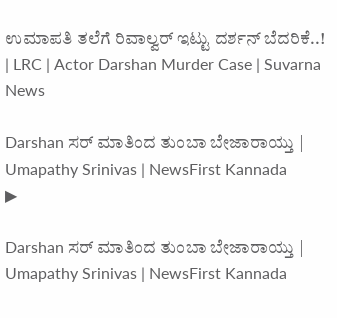ಉಮಾಪತಿ ತಲೆಗೆ ರಿವಾಲ್ವರ್ ಇಟ್ಟು ದರ್ಶನ್ ಬೆದರಿಕೆ..! | LRC | Actor Darshan Murder Case | Suvarna News

Darshan ಸರ್ ಮಾತಿಂದ ತುಂಬಾ ಬೇಜಾರಾಯ್ತು | Umapathy Srinivas | NewsFirst Kannada
▶

Darshan ಸರ್ ಮಾತಿಂದ ತುಂಬಾ ಬೇಜಾರಾಯ್ತು | Umapathy Srinivas | NewsFirst Kannada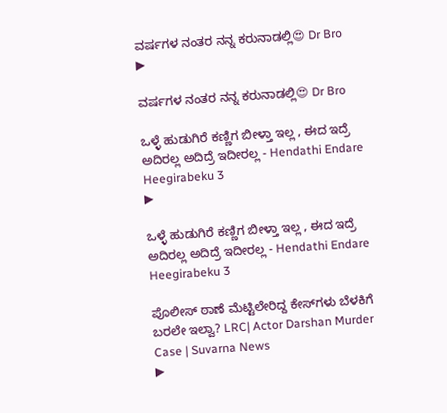ವರ್ಷಗಳ ನಂತರ ನನ್ನ ಕರುನಾಡಲ್ಲಿ😍 Dr Bro
▶

ವರ್ಷಗಳ ನಂತರ ನನ್ನ ಕರುನಾಡಲ್ಲಿ😍 Dr Bro

ಒಳ್ಳೆ ಹುಡುಗಿರೆ ಕಣ್ಣಿಗ ಬೀಳ್ತಾ ಇಲ್ಲ , ಈದ ಇದ್ರೆ ಅದಿರಲ್ಲ ಅದಿದ್ರೆ ಇದೀರಲ್ಲ - Hendathi Endare Heegirabeku 3
▶

ಒಳ್ಳೆ ಹುಡುಗಿರೆ ಕಣ್ಣಿಗ ಬೀಳ್ತಾ ಇಲ್ಲ , ಈದ ಇದ್ರೆ ಅದಿರಲ್ಲ ಅದಿದ್ರೆ ಇದೀರಲ್ಲ - Hendathi Endare Heegirabeku 3

ಪೊಲೀಸ್ ಠಾಣೆ ಮೆಟ್ಟಿಲೇರಿದ್ದ ಕೇಸ್‍ಗಳು ಬೆಳಕಿಗೆ ಬರಲೇ ಇಲ್ವಾ? LRC| Actor Darshan Murder Case | Suvarna News
▶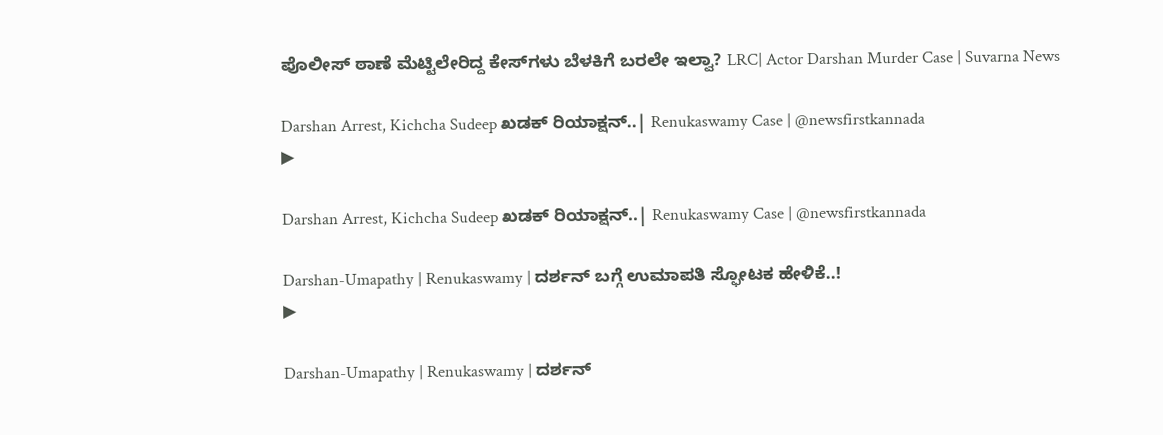ಪೊಲೀಸ್ ಠಾಣೆ ಮೆಟ್ಟಿಲೇರಿದ್ದ ಕೇಸ್‍ಗಳು ಬೆಳಕಿಗೆ ಬರಲೇ ಇಲ್ವಾ? LRC| Actor Darshan Murder Case | Suvarna News

Darshan Arrest, Kichcha Sudeep ಖಡಕ್ ರಿಯಾಕ್ಷನ್..| Renukaswamy Case | @newsfirstkannada
▶

Darshan Arrest, Kichcha Sudeep ಖಡಕ್ ರಿಯಾಕ್ಷನ್..| Renukaswamy Case | @newsfirstkannada

Darshan-Umapathy | Renukaswamy | ದರ್ಶನ್‌ ಬಗ್ಗೆ ಉಮಾಪತಿ ಸ್ಫೋಟಕ ಹೇಳಿಕೆ..!
▶

Darshan-Umapathy | Renukaswamy | ದರ್ಶನ್‌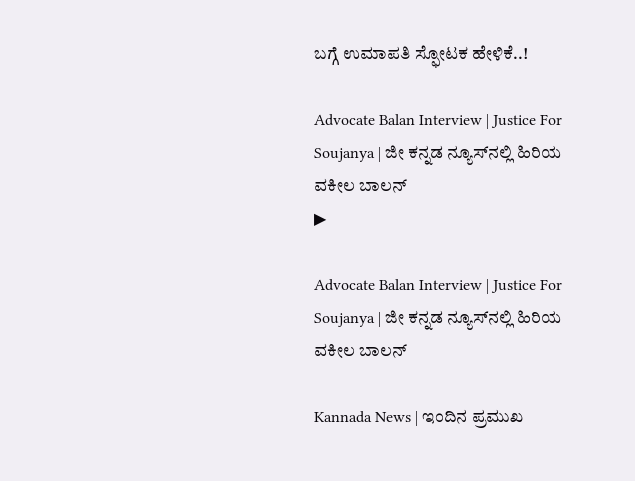ಬಗ್ಗೆ ಉಮಾಪತಿ ಸ್ಫೋಟಕ ಹೇಳಿಕೆ..!

Advocate Balan Interview | Justice For Soujanya | ಜೀ ಕನ್ನಡ ನ್ಯೂಸ್‌ನಲ್ಲಿ ಹಿರಿಯ ವಕೀಲ ಬಾಲನ್‌
▶

Advocate Balan Interview | Justice For Soujanya | ಜೀ ಕನ್ನಡ ನ್ಯೂಸ್‌ನಲ್ಲಿ ಹಿರಿಯ ವಕೀಲ ಬಾಲನ್‌

Kannada News | ಇಂದಿನ ಪ್ರಮುಖ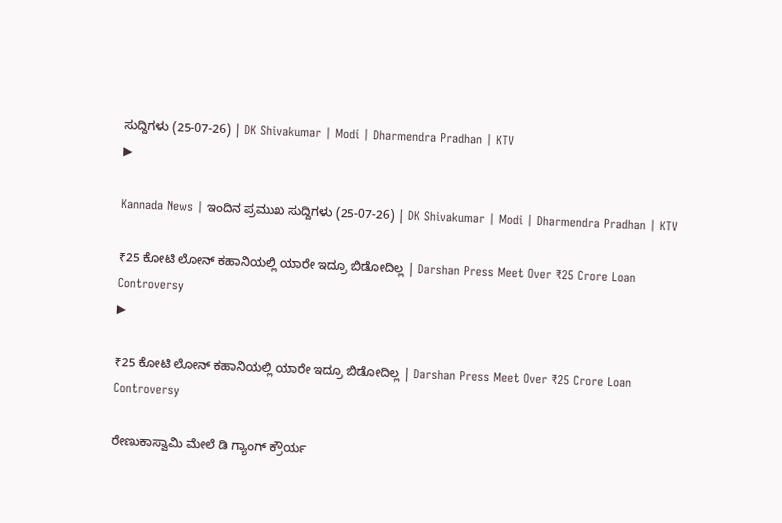ಸುದ್ದಿಗಳು (25-07-26) | DK Shivakumar | Modi | Dharmendra Pradhan | KTV
▶

Kannada News | ಇಂದಿನ ಪ್ರಮುಖ ಸುದ್ದಿಗಳು (25-07-26) | DK Shivakumar | Modi | Dharmendra Pradhan | KTV

₹25 ಕೋಟಿ ಲೋನ್ ಕಹಾನಿಯಲ್ಲಿ ಯಾರೇ ಇದ್ರೂ ಬಿಡೋದಿಲ್ಲ | Darshan Press Meet Over ₹25 Crore Loan Controversy
▶

₹25 ಕೋಟಿ ಲೋನ್ ಕಹಾನಿಯಲ್ಲಿ ಯಾರೇ ಇದ್ರೂ ಬಿಡೋದಿಲ್ಲ | Darshan Press Meet Over ₹25 Crore Loan Controversy

ರೇಣುಕಾಸ್ವಾಮಿ ಮೇಲೆ ಡಿ ಗ್ಯಾಂಗ್ ಕ್ರೌರ್ಯ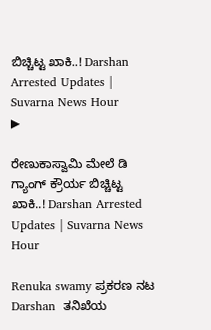ಬಿಚ್ಚಿಟ್ಟ ಖಾಕಿ..! Darshan Arrested Updates | Suvarna News Hour
▶

ರೇಣುಕಾಸ್ವಾಮಿ ಮೇಲೆ ಡಿ ಗ್ಯಾಂಗ್ ಕ್ರೌರ್ಯ ಬಿಚ್ಚಿಟ್ಟ ಖಾಕಿ..! Darshan Arrested Updates | Suvarna News Hour

Renuka swamy ಪ್ರಕರಣ ನಟ Darshan  ತನಿಖೆಯ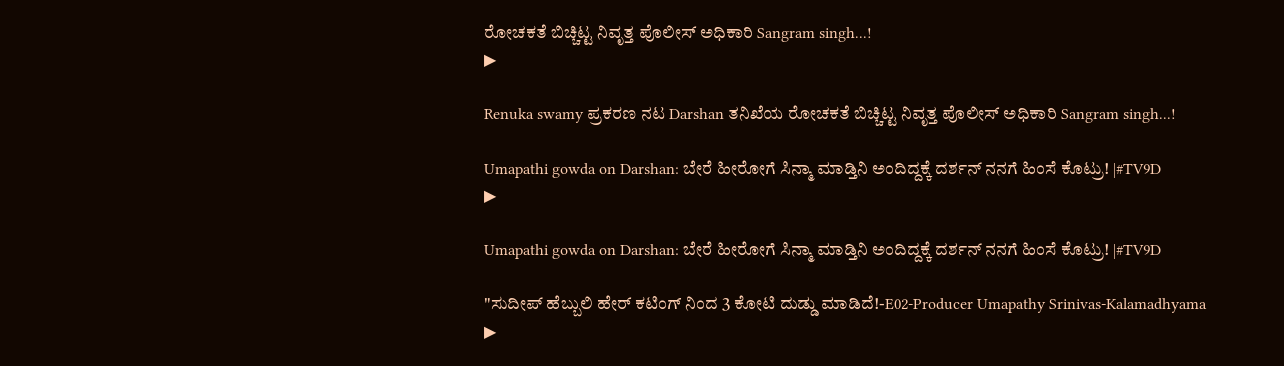ರೋಚಕತೆ ಬಿಚ್ಚಿಟ್ಟ ನಿವೃತ್ತ ಪೊಲೀಸ್‌ ಅಧಿಕಾರಿ Sangram singh...!
▶

Renuka swamy ಪ್ರಕರಣ ನಟ Darshan ತನಿಖೆಯ ರೋಚಕತೆ ಬಿಚ್ಚಿಟ್ಟ ನಿವೃತ್ತ ಪೊಲೀಸ್‌ ಅಧಿಕಾರಿ Sangram singh...!

Umapathi gowda on Darshan: ಬೇರೆ ಹೀರೋಗೆ ಸಿನ್ಮಾ ಮಾಡ್ತಿನಿ ಅಂದಿದ್ದಕ್ಕೆ ದರ್ಶನ್ ನನಗೆ ಹಿಂಸೆ ಕೊಟ್ರು! |#TV9D
▶

Umapathi gowda on Darshan: ಬೇರೆ ಹೀರೋಗೆ ಸಿನ್ಮಾ ಮಾಡ್ತಿನಿ ಅಂದಿದ್ದಕ್ಕೆ ದರ್ಶನ್ ನನಗೆ ಹಿಂಸೆ ಕೊಟ್ರು! |#TV9D

"ಸುದೀಪ್ ಹೆಬ್ಬುಲಿ ಹೇರ್ ಕಟಿಂಗ್ ನಿಂದ 3 ಕೋಟಿ ದುಡ್ಡು ಮಾಡಿದೆ!-E02-Producer Umapathy Srinivas-Kalamadhyama
▶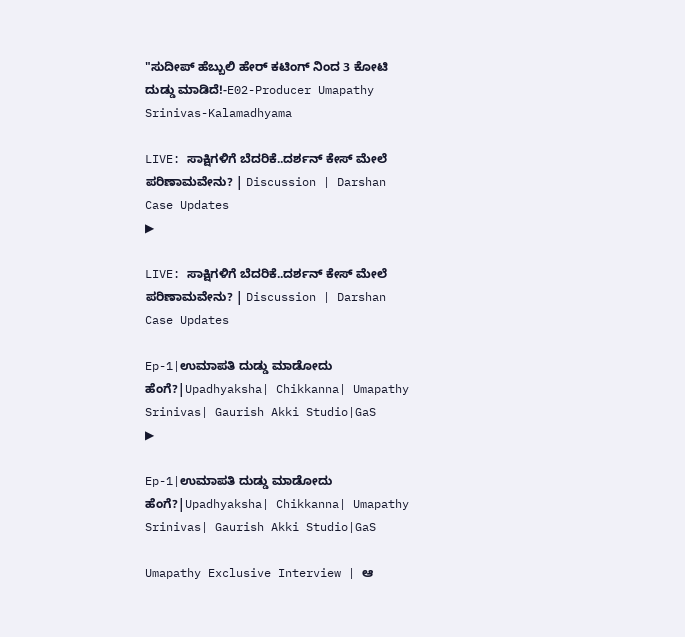"ಸುದೀಪ್ ಹೆಬ್ಬುಲಿ ಹೇರ್ ಕಟಿಂಗ್ ನಿಂದ 3 ಕೋಟಿ ದುಡ್ಡು ಮಾಡಿದೆ!-E02-Producer Umapathy Srinivas-Kalamadhyama

LIVE: ಸಾಕ್ಷಿಗಳಿಗೆ ಬೆದರಿಕೆ..ದರ್ಶನ್ ಕೇಸ್ ಮೇಲೆ ಪರಿಣಾಮವೇನು? | Discussion | Darshan Case Updates
▶

LIVE: ಸಾಕ್ಷಿಗಳಿಗೆ ಬೆದರಿಕೆ..ದರ್ಶನ್ ಕೇಸ್ ಮೇಲೆ ಪರಿಣಾಮವೇನು? | Discussion | Darshan Case Updates

Ep-1|ಉಮಾಪತಿ ದುಡ್ಡು ಮಾಡೋದು ಹೆಂಗೆ?|Upadhyaksha| Chikkanna| Umapathy Srinivas| Gaurish Akki Studio|GaS
▶

Ep-1|ಉಮಾಪತಿ ದುಡ್ಡು ಮಾಡೋದು ಹೆಂಗೆ?|Upadhyaksha| Chikkanna| Umapathy Srinivas| Gaurish Akki Studio|GaS

Umapathy Exclusive Interview | ಆ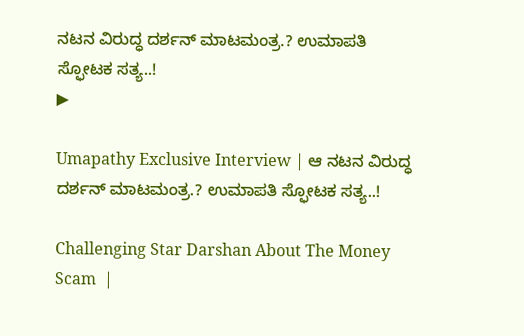ನಟನ ವಿರುದ್ಧ ದರ್ಶನ್‌ ಮಾಟಮಂತ್ರ.? ಉಮಾಪತಿ ಸ್ಫೋಟಕ ಸತ್ಯ..!
▶

Umapathy Exclusive Interview | ಆ ನಟನ ವಿರುದ್ಧ ದರ್ಶನ್‌ ಮಾಟಮಂತ್ರ.? ಉಮಾಪತಿ ಸ್ಫೋಟಕ ಸತ್ಯ..!

Challenging Star Darshan About The Money Scam  |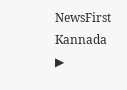NewsFirst Kannada
▶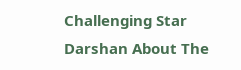Challenging Star Darshan About The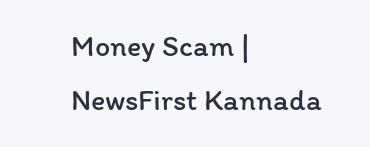Money Scam | NewsFirst Kannada